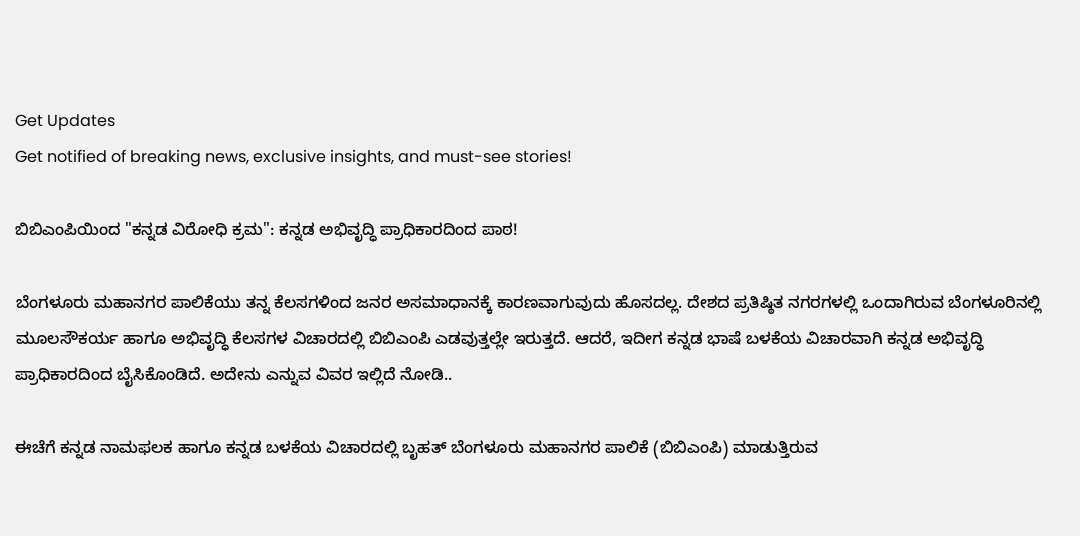Get Updates
Get notified of breaking news, exclusive insights, and must-see stories!

ಬಿಬಿಎಂಪಿಯಿಂದ "ಕನ್ನಡ ವಿರೋಧಿ ಕ್ರಮ": ಕನ್ನಡ ಅಭಿವೃದ್ಧಿ ಪ್ರಾಧಿಕಾರದಿಂದ ಪಾಠ!

ಬೆಂಗಳೂರು ಮಹಾನಗರ ಪಾಲಿಕೆಯು ತನ್ನ ಕೆಲಸಗಳಿಂದ ಜನರ ಅಸಮಾಧಾನಕ್ಕೆ ಕಾರಣವಾಗುವುದು ಹೊಸದಲ್ಲ. ದೇಶದ ಪ್ರತಿಷ್ಠಿತ ನಗರಗಳಲ್ಲಿ ಒಂದಾಗಿರುವ ಬೆಂಗಳೂರಿನಲ್ಲಿ ಮೂಲಸೌಕರ್ಯ ಹಾಗೂ ಅಭಿವೃದ್ಧಿ ಕೆಲಸಗಳ ವಿಚಾರದಲ್ಲಿ ಬಿಬಿಎಂಪಿ ಎಡವುತ್ತಲ್ಲೇ ಇರುತ್ತದೆ. ಆದರೆ, ಇದೀಗ ಕನ್ನಡ ಭಾಷೆ ಬಳಕೆಯ ವಿಚಾರವಾಗಿ ಕನ್ನಡ ಅಭಿವೃದ್ಧಿ ಪ್ರಾಧಿಕಾರದಿಂದ ಬೈಸಿಕೊಂಡಿದೆ. ಅದೇನು ಎನ್ನುವ ವಿವರ ಇಲ್ಲಿದೆ ನೋಡಿ..

ಈಚೆಗೆ ಕನ್ನಡ ನಾಮಫಲಕ ಹಾಗೂ ಕನ್ನಡ ಬಳಕೆಯ ವಿಚಾರದಲ್ಲಿ ಬೃಹತ್‌ ಬೆಂಗಳೂರು ಮಹಾನಗರ ಪಾಲಿಕೆ (ಬಿಬಿಎಂಪಿ) ಮಾಡುತ್ತಿರುವ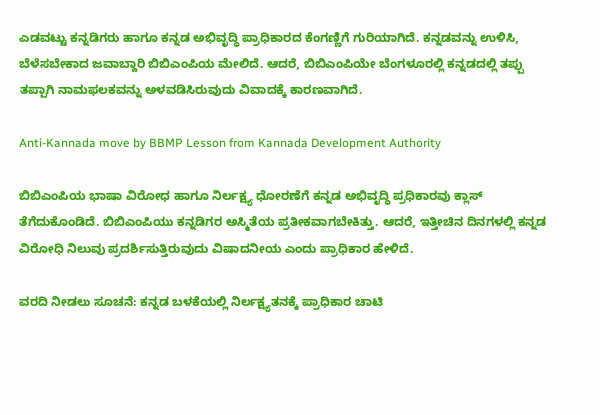ಎಡವಟ್ಟು ಕನ್ನಡಿಗರು ಹಾಗೂ ಕನ್ನಡ ಅಭಿವೃದ್ಧಿ ಪ್ರಾಧಿಕಾರದ ಕೆಂಗಣ್ಣಿಗೆ ಗುರಿಯಾಗಿದೆ. ಕನ್ನಡವನ್ನು ಉಳಿಸಿ, ಬೆಳೆಸಬೇಕಾದ ಜವಾಬ್ದಾರಿ ಬಿಬಿಎಂಪಿಯ ಮೇಲಿದೆ. ಆದರೆ, ಬಿಬಿಎಂಪಿಯೇ ಬೆಂಗಳೂರಲ್ಲಿ ಕನ್ನಡದಲ್ಲಿ ತಪ್ಪು ತಪ್ಪಾಗಿ ನಾಮಫಲಕವನ್ನು ಅಳವಡಿಸಿರುವುದು ವಿವಾದಕ್ಕೆ ಕಾರಣವಾಗಿದೆ.

Anti-Kannada move by BBMP Lesson from Kannada Development Authority

ಬಿಬಿಎಂಪಿಯ ಭಾಷಾ ವಿರೋಧ ಹಾಗೂ ನಿರ್ಲಕ್ಷ್ಯ ಧೋರಣೆಗೆ ಕನ್ನಡ ಅಭಿವೃದ್ಧಿ ಪ್ರಧಿಕಾರವು ಕ್ಲಾಸ್‌ ತೆಗೆದುಕೊಂಡಿದೆ. ಬಿಬಿಎಂಪಿಯು ಕನ್ನಡಿಗರ ಅಸ್ಮಿತೆಯ ಪ್ರತೀಕವಾಗಬೇಕಿತ್ತು. ಆದರೆ, ಇತ್ತೀಚಿನ ದಿನಗಳಲ್ಲಿ ಕನ್ನಡ ವಿರೋಧಿ ನಿಲುವು ಪ್ರದರ್ಶಿಸುತ್ತಿರುವುದು ವಿಷಾದನೀಯ ಎಂದು ಪ್ರಾಧಿಕಾರ ಹೇಳಿದೆ.

ವರದಿ ನೀಡಲು ಸೂಚನೆ: ಕನ್ನಡ ಬಳಕೆಯಲ್ಲಿ ನಿರ್ಲಕ್ಷ್ಯತನಕ್ಕೆ ಪ್ರಾಧಿಕಾರ ಚಾಟಿ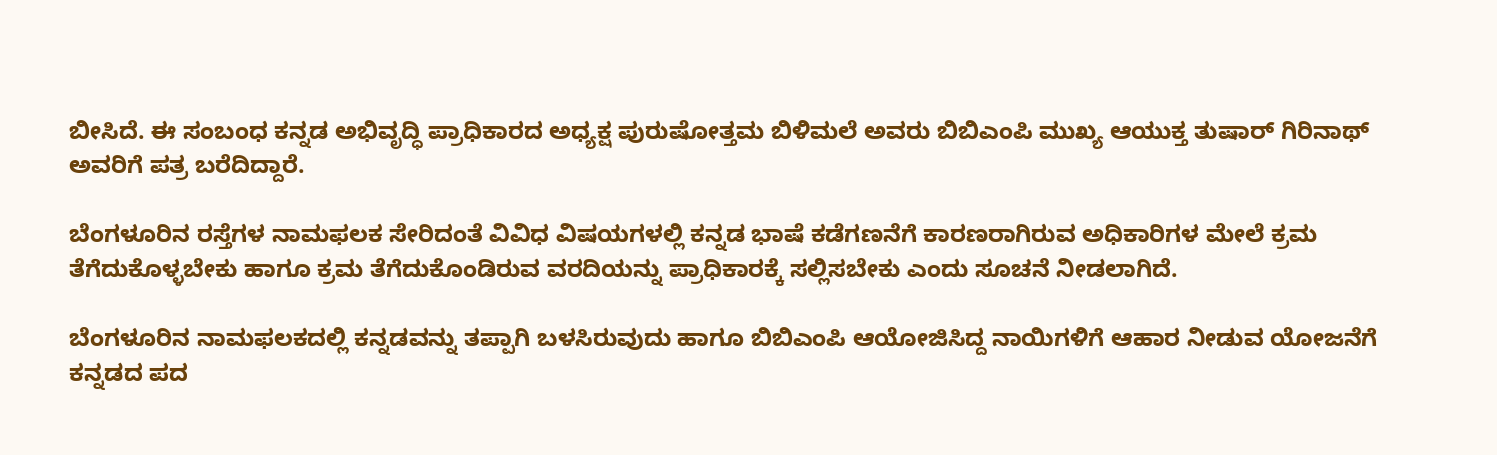ಬೀಸಿದೆ. ಈ ಸಂಬಂಧ ಕನ್ನಡ ಅಭಿವೃದ್ಧಿ ಪ್ರಾಧಿಕಾರದ ಅಧ್ಯಕ್ಷ ಪುರುಷೋತ್ತಮ ಬಿಳಿಮಲೆ ಅವರು ಬಿಬಿಎಂಪಿ ಮುಖ್ಯ ಆಯುಕ್ತ ತುಷಾರ್‌ ಗಿರಿನಾಥ್‌ ಅವರಿಗೆ ಪತ್ರ ಬರೆದಿದ್ದಾರೆ.

ಬೆಂಗಳೂರಿನ ರಸ್ತೆಗಳ ನಾಮಫಲಕ ಸೇರಿದಂತೆ ವಿವಿಧ ವಿಷಯಗಳಲ್ಲಿ ಕನ್ನಡ ಭಾಷೆ ಕಡೆಗಣನೆಗೆ ಕಾರಣರಾಗಿರುವ ಅಧಿಕಾರಿಗಳ ಮೇಲೆ ಕ್ರಮ ತೆಗೆದುಕೊಳ್ಳಬೇಕು ಹಾಗೂ ಕ್ರಮ ತೆಗೆದುಕೊಂಡಿರುವ ವರದಿಯನ್ನು ಪ್ರಾಧಿಕಾರಕ್ಕೆ ಸಲ್ಲಿಸಬೇಕು ಎಂದು ಸೂಚನೆ ನೀಡಲಾಗಿದೆ.

ಬೆಂಗಳೂರಿನ ನಾಮಫಲಕದಲ್ಲಿ ಕನ್ನಡವನ್ನು ತಪ್ಪಾಗಿ ಬಳಸಿರುವುದು ಹಾಗೂ ಬಿಬಿಎಂಪಿ ಆಯೋಜಿಸಿದ್ದ ನಾಯಿಗಳಿಗೆ ಆಹಾರ ನೀಡುವ ಯೋಜನೆಗೆ ಕನ್ನಡದ ಪದ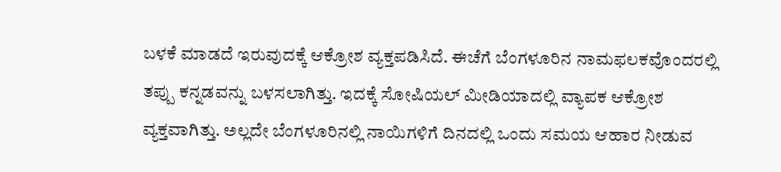ಬಳಕೆ ಮಾಡದೆ ಇರುವುದಕ್ಕೆ ಆಕ್ರೋಶ ವ್ಯಕ್ತಪಡಿಸಿದೆ. ಈಚೆಗೆ ಬೆಂಗಳೂರಿನ ನಾಮಫಲಕವೊಂದರಲ್ಲಿ ತಪ್ಪು ಕನ್ನಡವನ್ನು ಬಳಸಲಾಗಿತ್ತು. ಇದಕ್ಕೆ ಸೋಷಿಯಲ್‌ ಮೀಡಿಯಾದಲ್ಲಿ ವ್ಯಾಪಕ ಆಕ್ರೋಶ ವ್ಯಕ್ತವಾಗಿತ್ತು. ಅಲ್ಲದೇ ಬೆಂಗಳೂರಿನಲ್ಲಿ ನಾಯಿಗಳಿಗೆ ದಿನದಲ್ಲಿ ಒಂದು ಸಮಯ ಆಹಾರ ನೀಡುವ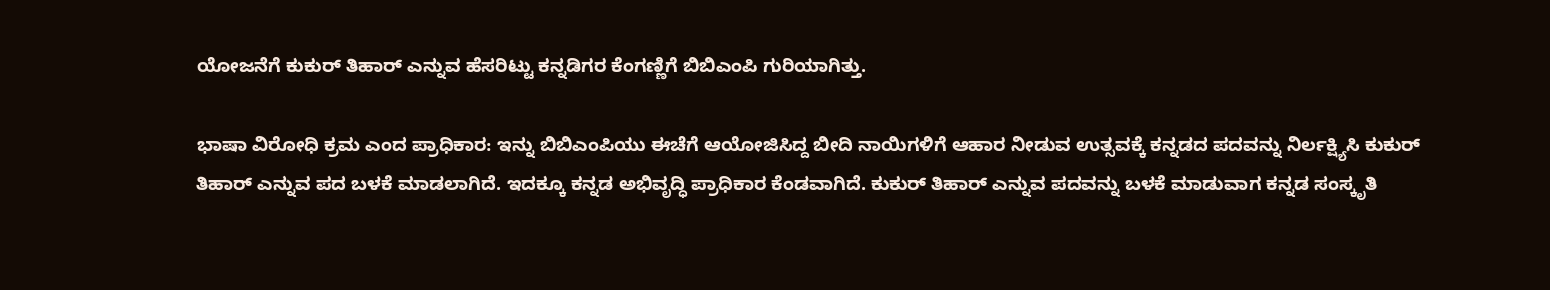ಯೋಜನೆಗೆ ಕುಕುರ್‌ ತಿಹಾರ್‌ ಎನ್ನುವ ಹೆಸರಿಟ್ಟು ಕನ್ನಡಿಗರ ಕೆಂಗಣ್ಣಿಗೆ ಬಿಬಿಎಂಪಿ ಗುರಿಯಾಗಿತ್ತು.

ಭಾಷಾ ವಿರೋಧಿ ಕ್ರಮ ಎಂದ ಪ್ರಾಧಿಕಾರ: ಇನ್ನು ಬಿಬಿಎಂಪಿಯು ಈಚೆಗೆ ಆಯೋಜಿಸಿದ್ದ ಬೀದಿ ನಾಯಿಗಳಿಗೆ ಆಹಾರ ನೀಡುವ ಉತ್ಸವಕ್ಕೆ ಕನ್ನಡದ ಪದವನ್ನು ನಿರ್ಲಕ್ಷ್ಯಿಸಿ ಕುಕುರ್‌ ತಿಹಾರ್ ಎನ್ನುವ ಪದ ಬಳಕೆ ಮಾಡಲಾಗಿದೆ. ಇದಕ್ಕೂ ಕನ್ನಡ ಅಭಿವೃದ್ಧಿ ಪ್ರಾಧಿಕಾರ ಕೆಂಡವಾಗಿದೆ. ಕುಕುರ್‌ ತಿಹಾರ್ ಎನ್ನುವ ಪದವನ್ನು ಬಳಕೆ ಮಾಡುವಾಗ ಕನ್ನಡ ಸಂಸ್ಕೃತಿ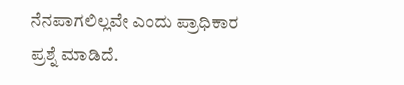ನೆನಪಾಗಲಿಲ್ಲವೇ ಎಂದು ಪ್ರಾಧಿಕಾರ ಪ್ರಶ್ನೆ ಮಾಡಿದೆ.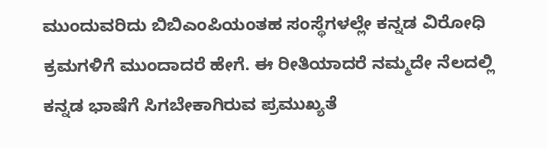ಮುಂದುವರಿದು ಬಿಬಿಎಂಪಿಯಂತಹ ಸಂಸ್ಥೆಗಳಲ್ಲೇ ಕನ್ನಡ ವಿರೋಧಿ ಕ್ರಮಗಳಿಗೆ ಮುಂದಾದರೆ ಹೇಗೆ. ಈ ರೀತಿಯಾದರೆ ನಮ್ಮದೇ ನೆಲದಲ್ಲಿ ಕನ್ನಡ ಭಾಷೆಗೆ ಸಿಗಬೇಕಾಗಿರುವ ಪ್ರಮುಖ್ಯತೆ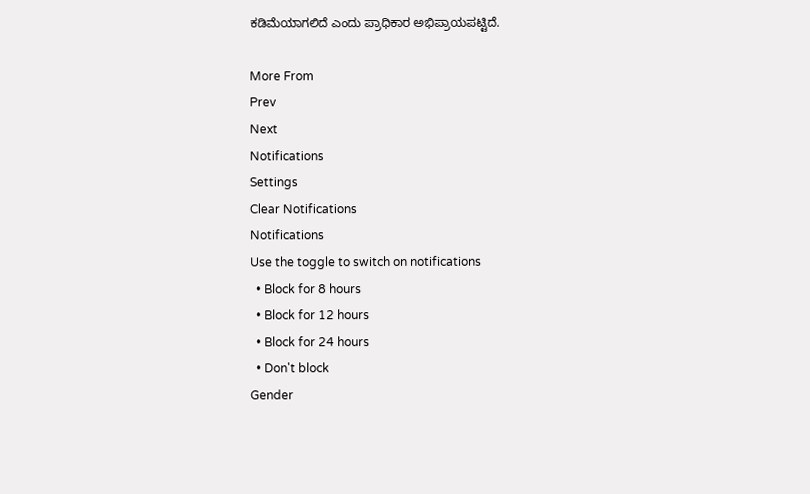ಕಡಿಮೆಯಾಗಲಿದೆ ಎಂದು ಪ್ರಾಧಿಕಾರ ಅಭಿಪ್ರಾಯಪಟ್ಟಿದೆ.

More From
Prev
Next
Notifications
Settings
Clear Notifications
Notifications
Use the toggle to switch on notifications
  • Block for 8 hours
  • Block for 12 hours
  • Block for 24 hours
  • Don't block
Gender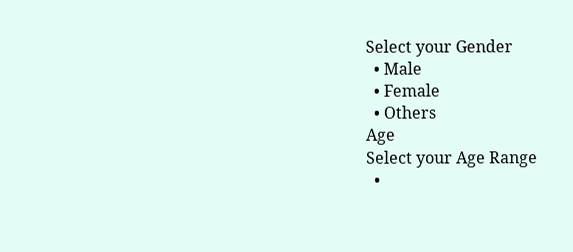Select your Gender
  • Male
  • Female
  • Others
Age
Select your Age Range
  •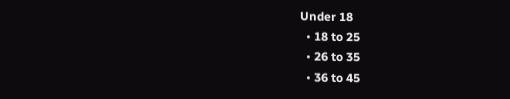Under 18
  • 18 to 25
  • 26 to 35
  • 36 to 45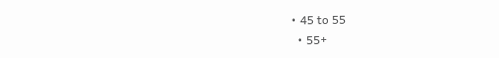• 45 to 55
  • 55+